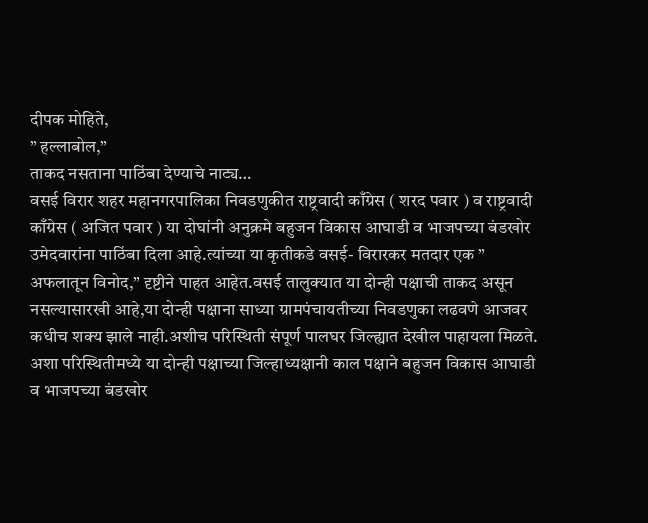दीपक मोहिते,
” हल्लाबोल,”
ताकद नसताना पाठिंबा देण्याचे नाट्य…
वसई विरार शहर महानगरपालिका निवडणुकीत राष्ट्रवादी काँग्रेस ( शरद पवार ) व राष्ट्रवादी काँग्रेस ( अजित पवार ) या दोघांनी अनुक्रमे बहुजन विकास आघाडी व भाजपच्या बंडखोर उमेदवारांना पाठिंबा दिला आहे.त्यांच्या या कृतीकडे वसई- विरारकर मतदार एक ” अफलातून विनोद,” दृष्टीने पाहत आहेत.वसई तालुक्यात या दोन्ही पक्षाची ताकद असून नसल्यासारखी आहे,या दोन्ही पक्षाना साध्या ग्रामपंचायतीच्या निवडणुका लढवणे आजवर कधीच शक्य झाले नाही.अशीच परिस्थिती संपूर्ण पालघर जिल्ह्यात देखील पाहायला मिळते.
अशा परिस्थितीमध्ये या दोन्ही पक्षाच्या जिल्हाध्यक्षानी काल पक्षाने बहुजन विकास आघाडी व भाजपच्या बंडखोर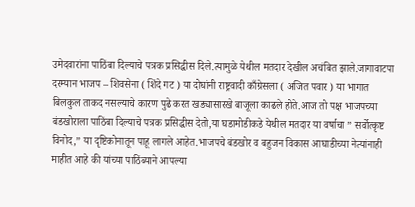उमेदवारांना पाठिंबा दिल्याचे पत्रक प्रसिद्धीस दिले.त्यामुळे येथील मतदार देखील अचंबित झाले.जागावाटपा दरम्यान भाजप – शिवसेना ( शिंदे गट ) या दोघांनी राष्ट्रवादी काँग्रेसला ( अजित पवार ) या भागात बिलकुल ताकद नसल्याचे कारण पुढे करत खड्यासारखे बाजूला काढले होते.आज तो पक्ष भाजपच्या बंडखोराला पाठिंबा दिल्याचे पत्रक प्रसिद्धीस देतो,या घडामोडीकडे येथील मतदार या वर्षाचा ” सर्वोत्कृष्ट विनोद,” या दृष्टिकोनातून पाहू लागले आहेत.भाजपचे बंडखोर व बहुजन विकास आघाडीच्या नेत्यांनाही माहीत आहे की यांच्या पाठिंब्याने आपल्या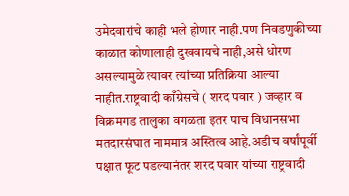उमेदवारांचे काही भले होणार नाही.पण निवडणुकीच्या काळात कोणालाही दुखवायचे नाही,असे धोरण असल्यामुळे त्यावर त्यांच्या प्रतिक्रिया आल्या नाहीत.राष्ट्रवादी काँग्रेसचे ( शरद पवार ) जव्हार व विक्रमगड तालुका वगळता इतर पाच विधानसभा मतदारसंघात नाममात्र अस्तित्व आहे.अडीच वर्षांपूर्वी पक्षात फूट पडल्यानंतर शरद पवार यांच्या राष्ट्रवादी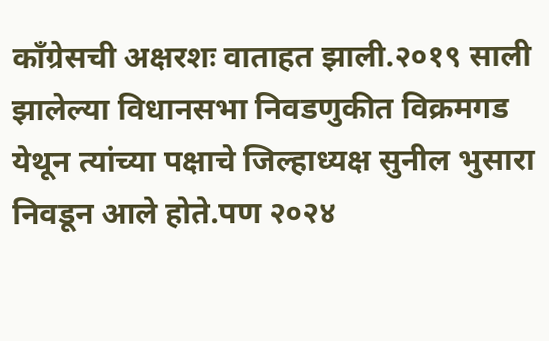काँग्रेसची अक्षरशः वाताहत झाली.२०१९ साली झालेल्या विधानसभा निवडणुकीत विक्रमगड येथून त्यांच्या पक्षाचे जिल्हाध्यक्ष सुनील भुसारा निवडून आले होते.पण २०२४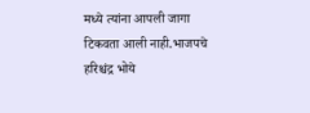मध्ये त्यांना आपली जागा टिकवता आली नाही.भाजपचे हरिश्चंद्र भोये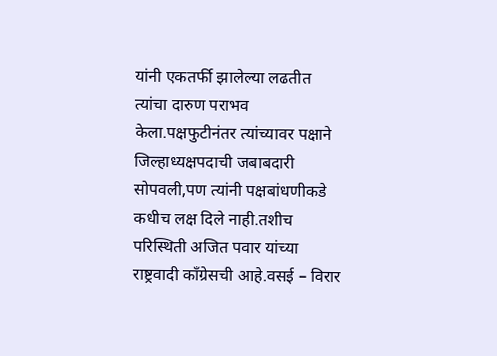यांनी एकतर्फी झालेल्या लढतीत त्यांचा दारुण पराभव केला.पक्षफुटीनंतर त्यांच्यावर पक्षाने जिल्हाध्यक्षपदाची जबाबदारी सोपवली,पण त्यांनी पक्षबांधणीकडे कधीच लक्ष दिले नाही.तशीच परिस्थिती अजित पवार यांच्या राष्ट्रवादी काँग्रेसची आहे.वसई – विरार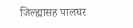जिल्ह्यासह पालघर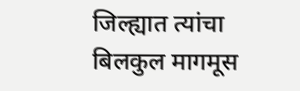जिल्ह्यात त्यांचा बिलकुल मागमूस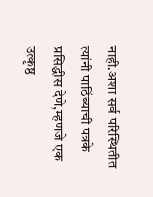नाही.अशा सर्व परिस्थितीत त्यांनी पाठिंब्याची पत्रके प्रसिद्धीस देणे,म्हणजे एक उत्कृष्ठ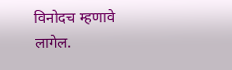विनोदच म्हणावे लागेल.